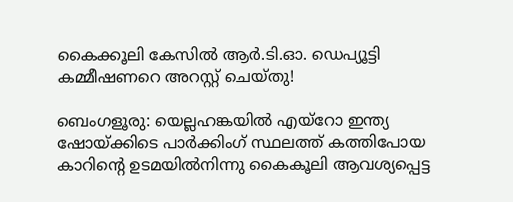കൈക്കൂലി കേസിൽ ആർ.ടി.ഓ. ഡെപ്യൂട്ടി കമ്മീഷണറെ അറസ്റ്റ് ചെയ്തു!

ബെംഗളൂരു: യെല്ലഹങ്കയിൽ എയ്റോ ഇന്ത്യ ഷോയ്ക്കിടെ പാർക്കിംഗ് സ്ഥലത്ത് കത്തിപോയ കാറിന്റെ ഉടമയിൽനിന്നു കൈകൂലി ആവശ്യപ്പെട്ട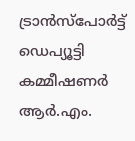ട്രാൻസ്‌പോർട്ട് ഡെപ്യൂട്ടി കമ്മീഷണർ ആർ.എം.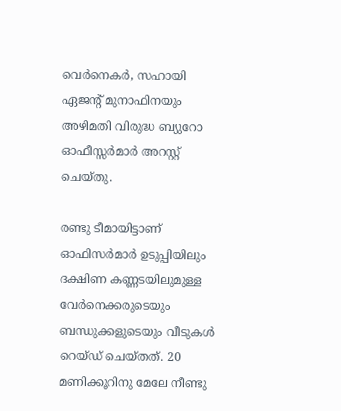വെർനെകർ, സഹായി ഏജന്റ് മുനാഫിനയും അഴിമതി വിരുദ്ധ ബ്യുറോ ഓഫീസ്സർമാർ അറസ്റ്റ് ചെയ്തു.

രണ്ടു ടീമായിട്ടാണ് ഓഫിസർമാർ ഉടുപ്പിയിലും ദക്ഷിണ കണ്ണടയിലുമുള്ള വേർനെക്കരുടെയും ബന്ധുക്കളുടെയും വീടുകൾ റെയ്ഡ് ചെയ്തത്. 20 മണിക്കൂറിനു മേലേ നീണ്ടു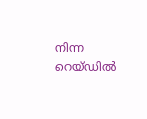നിന്ന റെയ്ഡിൽ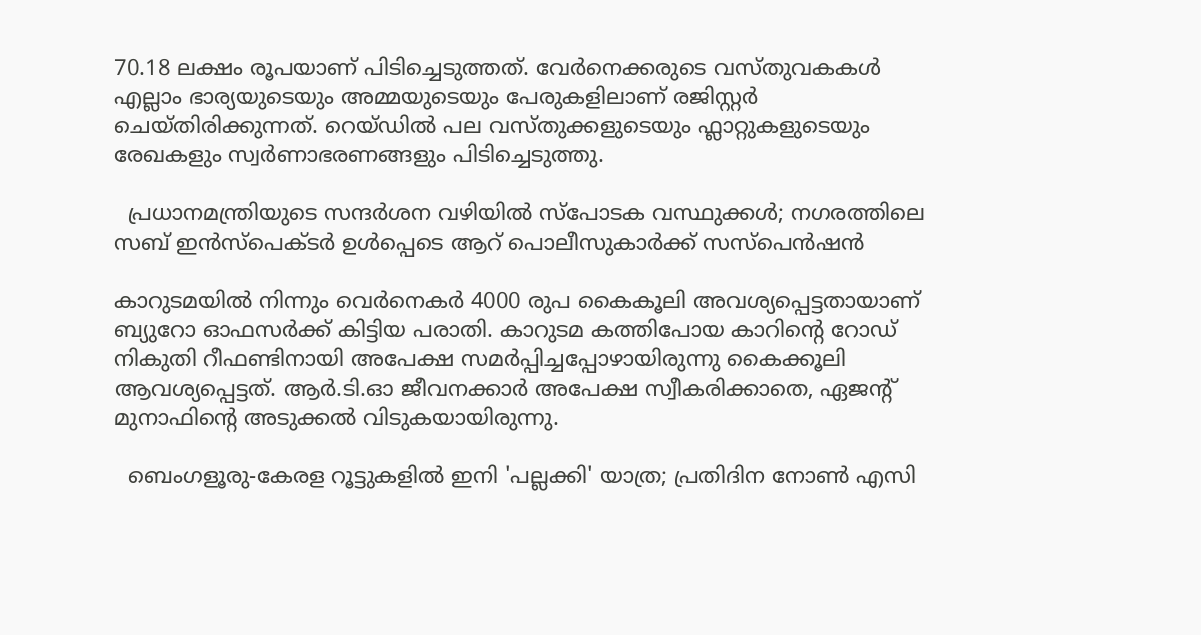70.18 ലക്ഷം രൂപയാണ് പിടിച്ചെടുത്തത്. വേർനെക്കരുടെ വസ്തുവകകൾ എല്ലാം ഭാര്യയുടെയും അമ്മയുടെയും പേരുകളിലാണ് രജിസ്റ്റർ ചെയ്തിരിക്കുന്നത്. റെയ്‌ഡിൽ പല വസ്തുക്കളുടെയും ഫ്ലാറ്റുകളുടെയും രേഖകളും സ്വർണാഭരണങ്ങളും പിടിച്ചെടുത്തു.

  പ്രധാനമന്ത്രിയുടെ സന്ദർശന വഴിയിൽ സ്പോടക വസ്ഥുക്കൾ; നഗരത്തിലെ സബ് ഇൻസ്പെക്ടർ ഉൾപ്പെടെ ആറ് പൊലീസുകാർക്ക് സസ്‌പെൻഷൻ

കാറുടമയിൽ നിന്നും വെർനെകർ 4000 രുപ കൈകൂലി അവശ്യപ്പെട്ടതായാണ് ബ്യുറോ ഓഫസർക്ക് കിട്ടിയ പരാതി. കാറുടമ കത്തിപോയ കാറിന്റെ റോഡ് നികുതി റീഫണ്ടിനായി അപേക്ഷ സമർപ്പിച്ചപ്പോഴായിരുന്നു കൈക്കൂലി ആവശ്യപ്പെട്ടത്. ആർ.ടി.ഓ ജീവനക്കാർ അപേക്ഷ സ്വീകരിക്കാതെ, ഏജന്റ് മുനാഫിന്റെ അടുക്കൽ വിടുകയായിരുന്നു.

  ബെംഗളൂരു-കേരള റൂട്ടുകളിൽ ഇനി 'പല്ലക്കി' യാത്ര; പ്രതിദിന നോൺ എസി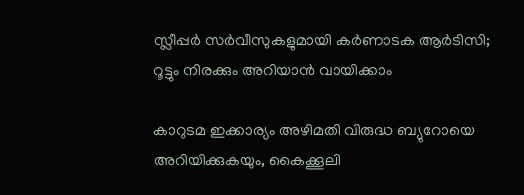സ്ലീപ്പർ സർവീസുകളുമായി കർണാടക ആർടിസി; റൂട്ടും നിരക്കും അറിയാൻ വായിക്കാം

കാറുടമ ഇക്കാര്യം അഴിമതി വിരുദ്ധ ബ്യുറോയെ അറിയിക്കുകയും, കൈക്കൂലി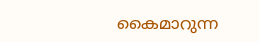കൈമാറുന്ന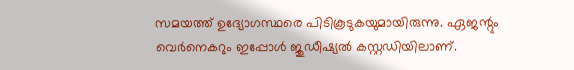സമയത്ത് ഉദ്യോഗസ്ഥരെ പിടികൂടുകയുമായിരുന്നു. ഏജന്റും വെർനെകറും ഇപ്പോൾ ജുഡീഷ്യൽ കസ്റ്റഡിയിലാണ്.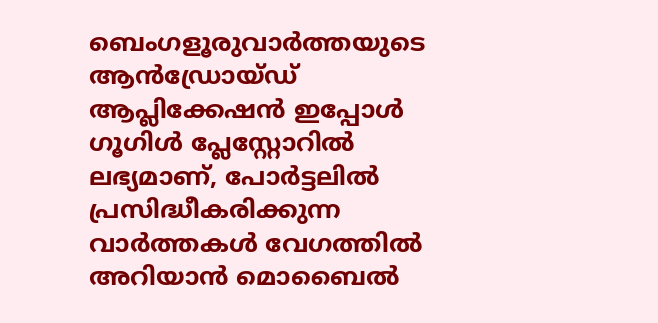ബെംഗളൂരുവാർത്തയുടെ ആൻഡ്രോയ്ഡ് ആപ്ലിക്കേഷൻ ഇപ്പോൾ ഗൂഗിൾ പ്ലേസ്റ്റോറിൽ ലഭ്യമാണ്, പോർട്ടലിൽ പ്രസിദ്ധീകരിക്കുന്ന വാർത്തകൾ വേഗത്തിൽ അറിയാൻ മൊബൈൽ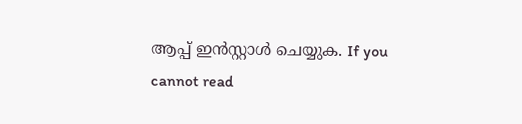ആപ്പ് ഇൻസ്റ്റാൾ ചെയ്യുക. If you cannot read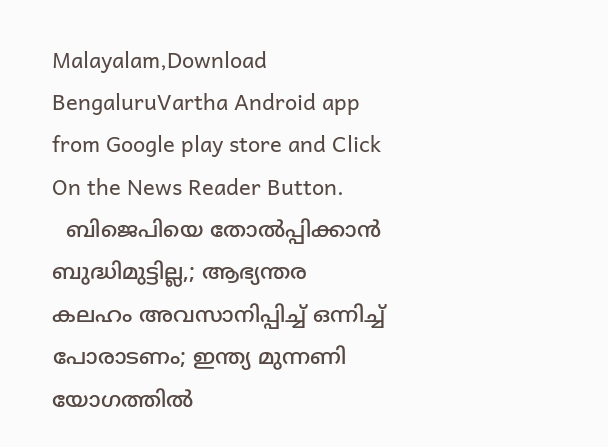Malayalam,Download BengaluruVartha Android app from Google play store and Click On the News Reader Button.
  ബിജെപിയെ തോല്‍പ്പിക്കാന്‍ ബുദ്ധിമുട്ടില്ല,; ആഭ്യന്തര കലഹം അവസാനിപ്പിച്ച് ഒന്നിച്ച് പോരാടണം; ഇന്ത്യ മുന്നണി യോഗത്തിൽ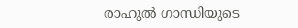രാഹുൽ ഗാന്ധിയുടെ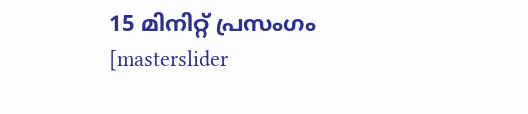15 മിനിറ്റ് പ്രസംഗം
[masterslider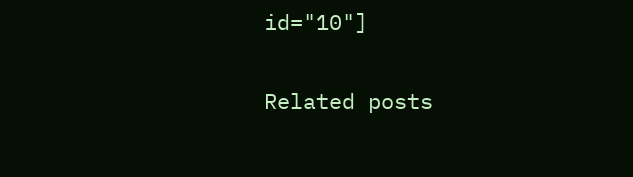id="10"]

Related posts